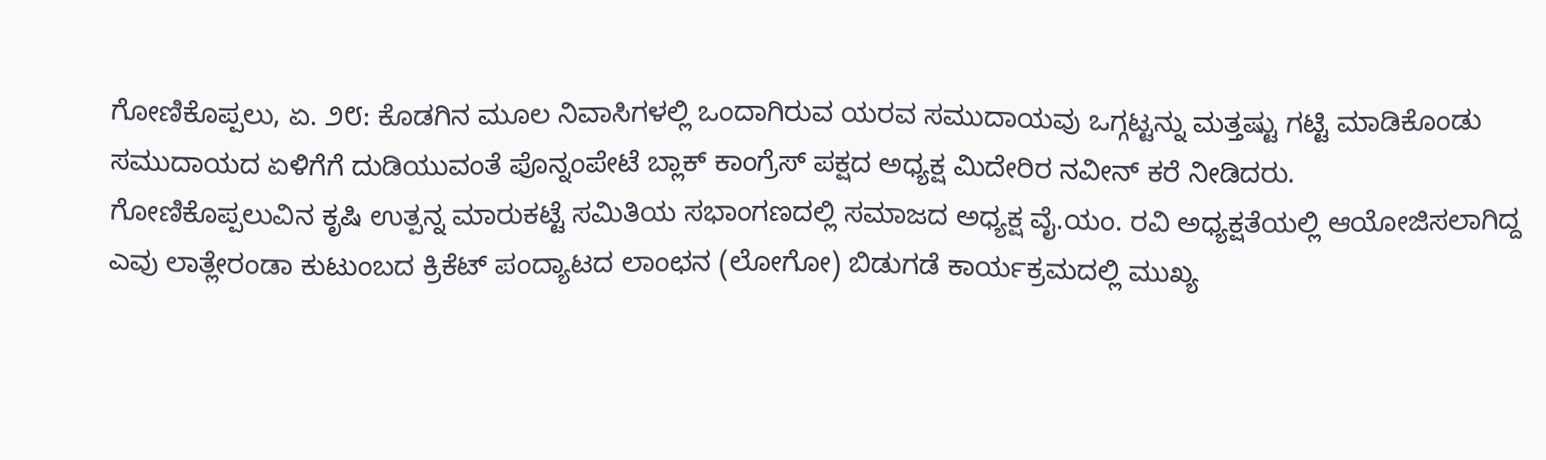ಗೋಣಿಕೊಪ್ಪಲು, ಏ. ೨೮: ಕೊಡಗಿನ ಮೂಲ ನಿವಾಸಿಗಳಲ್ಲಿ ಒಂದಾಗಿರುವ ಯರವ ಸಮುದಾಯವು ಒಗ್ಗಟ್ಟನ್ನು ಮತ್ತಷ್ಟು ಗಟ್ಟಿ ಮಾಡಿಕೊಂಡು ಸಮುದಾಯದ ಏಳಿಗೆಗೆ ದುಡಿಯುವಂತೆ ಪೊನ್ನಂಪೇಟೆ ಬ್ಲಾಕ್ ಕಾಂಗ್ರೆಸ್ ಪಕ್ಷದ ಅಧ್ಯಕ್ಷ ಮಿದೇರಿರ ನವೀನ್ ಕರೆ ನೀಡಿದರು.
ಗೋಣಿಕೊಪ್ಪಲುವಿನ ಕೃಷಿ ಉತ್ಪನ್ನ ಮಾರುಕಟ್ಟೆ ಸಮಿತಿಯ ಸಭಾಂಗಣದಲ್ಲಿ ಸಮಾಜದ ಅಧ್ಯಕ್ಷ ವೈ.ಯಂ. ರವಿ ಅಧ್ಯಕ್ಷತೆಯಲ್ಲಿ ಆಯೋಜಿಸಲಾಗಿದ್ದ ಎವು ಲಾತ್ಲೇರಂಡಾ ಕುಟುಂಬದ ಕ್ರಿಕೆಟ್ ಪಂದ್ಯಾಟದ ಲಾಂಛನ (ಲೋಗೋ) ಬಿಡುಗಡೆ ಕಾರ್ಯಕ್ರಮದಲ್ಲಿ ಮುಖ್ಯ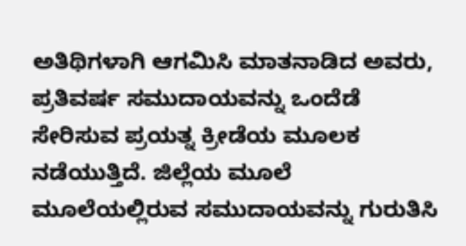ಅತಿಥಿಗಳಾಗಿ ಆಗಮಿಸಿ ಮಾತನಾಡಿದ ಅವರು, ಪ್ರತಿವರ್ಷ ಸಮುದಾಯವನ್ನು ಒಂದೆಡೆ ಸೇರಿಸುವ ಪ್ರಯತ್ನ ಕ್ರೀಡೆಯ ಮೂಲಕ ನಡೆಯುತ್ತಿದೆ. ಜಿಲ್ಲೆಯ ಮೂಲೆ ಮೂಲೆಯಲ್ಲಿರುವ ಸಮುದಾಯವನ್ನು ಗುರುತಿಸಿ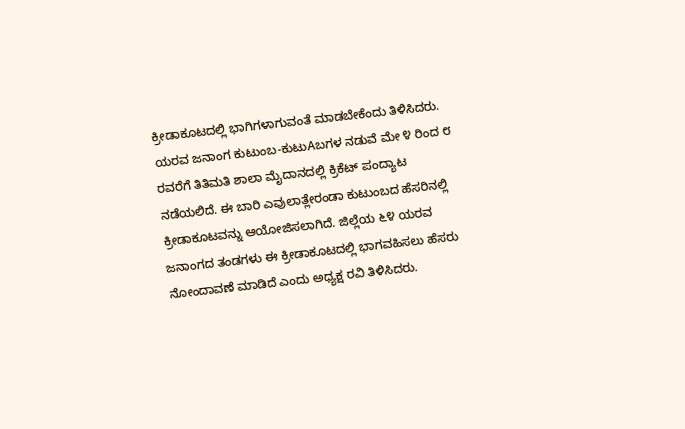ಕ್ರೀಡಾಕೂಟದಲ್ಲಿ ಭಾಗಿಗಳಾಗುವಂತೆ ಮಾಡಬೇಕೆಂದು ತಿಳಿಸಿದರು.
ಯರವ ಜನಾಂಗ ಕುಟುಂಬ-ಕುಟುAಬಗಳ ನಡುವೆ ಮೇ ೪ ರಿಂದ ೮ ರವರೆಗೆ ತಿತಿಮತಿ ಶಾಲಾ ಮೈದಾನದಲ್ಲಿ ಕ್ರಿಕೆಟ್ ಪಂದ್ಯಾಟ ನಡೆಯಲಿದೆ. ಈ ಬಾರಿ ಎವುಲಾತ್ಲೇರಂಡಾ ಕುಟುಂಬದ ಹೆಸರಿನಲ್ಲಿ ಕ್ರೀಡಾಕೂಟವನ್ನು ಆಯೋಜಿಸಲಾಗಿದೆ. ಜಿಲ್ಲೆಯ ೬೪ ಯರವ ಜನಾಂಗದ ತಂಡಗಳು ಈ ಕ್ರೀಡಾಕೂಟದಲ್ಲಿ ಭಾಗವಹಿಸಲು ಹೆಸರು ನೋಂದಾವಣೆ ಮಾಡಿದೆ ಎಂದು ಅಧ್ಯಕ್ಷ ರವಿ ತಿಳಿಸಿದರು.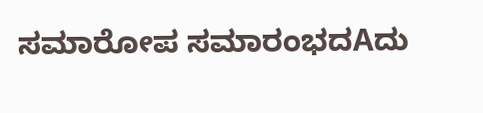ಸಮಾರೋಪ ಸಮಾರಂಭದAದು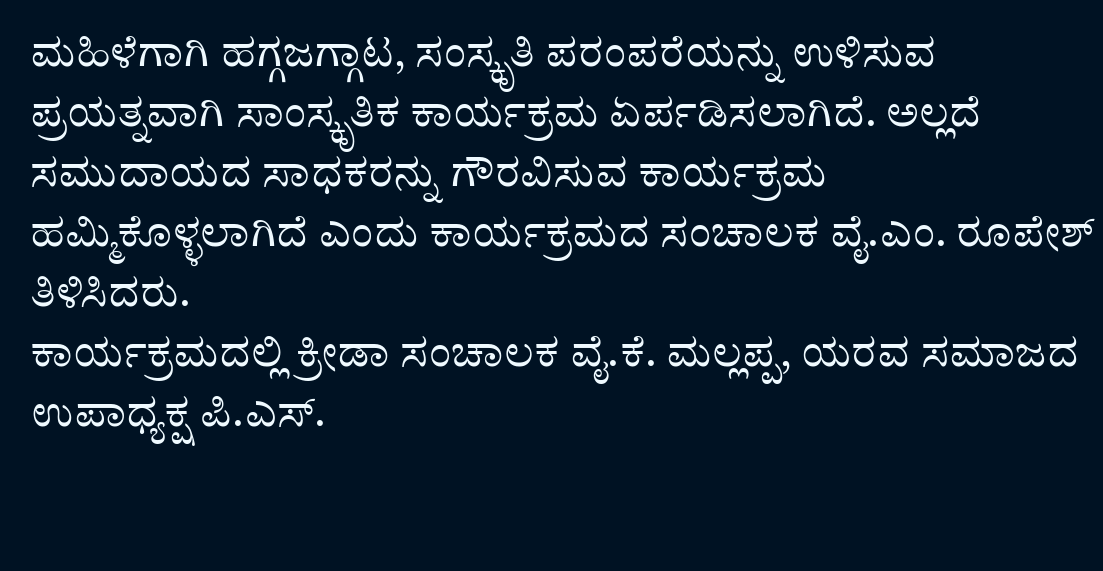ಮಹಿಳೆಗಾಗಿ ಹಗ್ಗಜಗ್ಗಾಟ, ಸಂಸ್ಕೃತಿ ಪರಂಪರೆಯನ್ನು ಉಳಿಸುವ ಪ್ರಯತ್ನವಾಗಿ ಸಾಂಸ್ಕೃತಿಕ ಕಾರ್ಯಕ್ರಮ ಏರ್ಪಡಿಸಲಾಗಿದೆ. ಅಲ್ಲದೆ ಸಮುದಾಯದ ಸಾಧಕರನ್ನು ಗೌರವಿಸುವ ಕಾರ್ಯಕ್ರಮ ಹಮ್ಮಿಕೊಳ್ಳಲಾಗಿದೆ ಎಂದು ಕಾರ್ಯಕ್ರಮದ ಸಂಚಾಲಕ ವೈ.ಎಂ. ರೂಪೇಶ್ ತಿಳಿಸಿದರು.
ಕಾರ್ಯಕ್ರಮದಲ್ಲಿ ಕ್ರೀಡಾ ಸಂಚಾಲಕ ವೈ.ಕೆ. ಮಲ್ಲಪ್ಪ, ಯರವ ಸಮಾಜದ ಉಪಾಧ್ಯಕ್ಷ ಪಿ.ಎಸ್.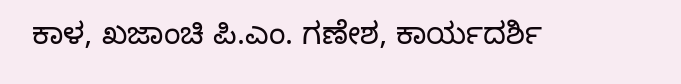ಕಾಳ, ಖಜಾಂಚಿ ಪಿ.ಎಂ. ಗಣೇಶ, ಕಾರ್ಯದರ್ಶಿ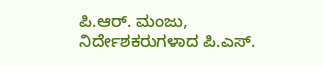ಪಿ.ಆರ್. ಮಂಜು, ನಿರ್ದೇಶಕರುಗಳಾದ ಪಿ.ಎಸ್.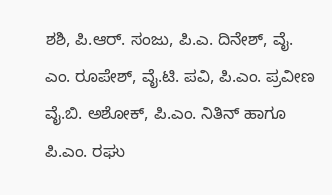ಶಶಿ, ಪಿ.ಆರ್. ಸಂಜು, ಪಿ.ಎ. ದಿನೇಶ್, ವೈ. ಎಂ. ರೂಪೇಶ್, ವೈ.ಟಿ. ಪವಿ, ಪಿ.ಎಂ. ಪ್ರವೀಣ ವೈ.ಬಿ. ಅಶೋಕ್, ಪಿ.ಎಂ. ನಿತಿನ್ ಹಾಗೂ ಪಿ.ಎಂ. ರಘು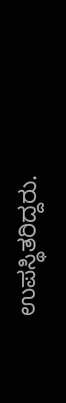ಉಪಸ್ಥಿತರಿದ್ದರು.